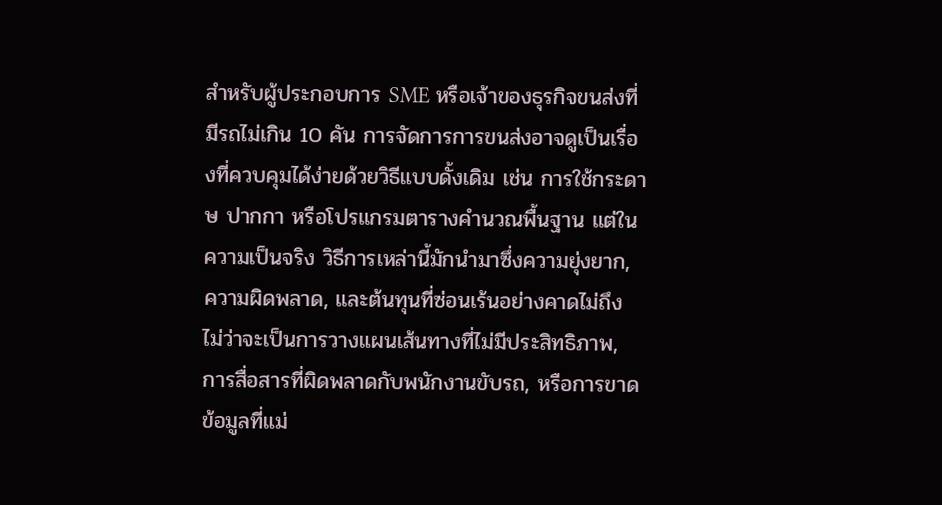สำหรับผู้ประกอบการ SME หรือเจ้าของธุรกิจขนส่งที่มีรถไม่เกิน 10 คัน การจัดการการขนส่งอาจดูเป็นเรื่องที่ควบคุมได้ง่ายด้วยวิธีแบบดั้งเดิม เช่น การใช้กระดาษ ปากกา หรือโปรแกรมตารางคำนวณพื้นฐาน แต่ในความเป็นจริง วิธีการเหล่านี้มักนำมาซึ่งความยุ่งยาก, ความผิดพลาด, และต้นทุนที่ซ่อนเร้นอย่างคาดไม่ถึง ไม่ว่าจะเป็นการวางแผนเส้นทางที่ไม่มีประสิทธิภาพ, การสื่อสารที่ผิดพลาดกับพนักงานขับรถ, หรือการขาดข้อมูลที่แม่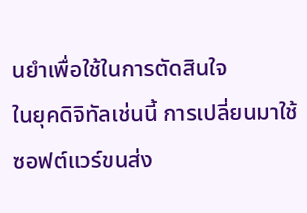นยำเพื่อใช้ในการตัดสินใจ
ในยุคดิจิทัลเช่นนี้ การเปลี่ยนมาใช้ ซอฟต์แวร์ขนส่ง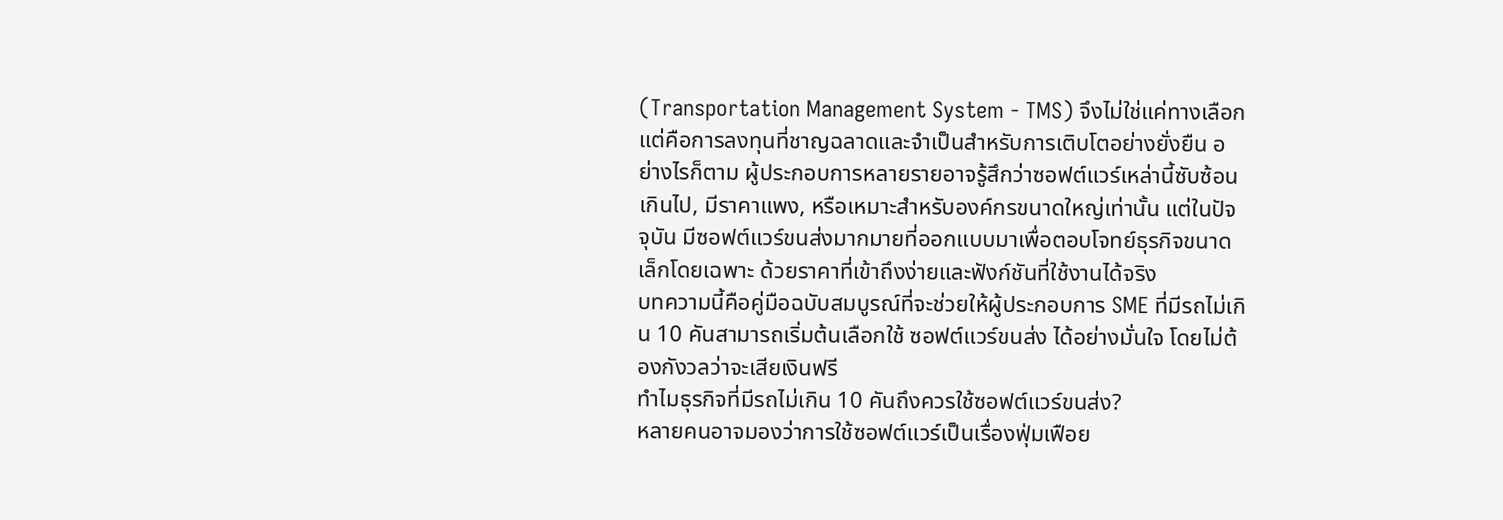(Transportation Management System - TMS) จึงไม่ใช่แค่ทางเลือก แต่คือการลงทุนที่ชาญฉลาดและจำเป็นสำหรับการเติบโตอย่างยั่งยืน อย่างไรก็ตาม ผู้ประกอบการหลายรายอาจรู้สึกว่าซอฟต์แวร์เหล่านี้ซับซ้อนเกินไป, มีราคาแพง, หรือเหมาะสำหรับองค์กรขนาดใหญ่เท่านั้น แต่ในปัจจุบัน มีซอฟต์แวร์ขนส่งมากมายที่ออกแบบมาเพื่อตอบโจทย์ธุรกิจขนาดเล็กโดยเฉพาะ ด้วยราคาที่เข้าถึงง่ายและฟังก์ชันที่ใช้งานได้จริง
บทความนี้คือคู่มือฉบับสมบูรณ์ที่จะช่วยให้ผู้ประกอบการ SME ที่มีรถไม่เกิน 10 คันสามารถเริ่มต้นเลือกใช้ ซอฟต์แวร์ขนส่ง ได้อย่างมั่นใจ โดยไม่ต้องกังวลว่าจะเสียเงินฟรี
ทำไมธุรกิจที่มีรถไม่เกิน 10 คันถึงควรใช้ซอฟต์แวร์ขนส่ง?
หลายคนอาจมองว่าการใช้ซอฟต์แวร์เป็นเรื่องฟุ่มเฟือย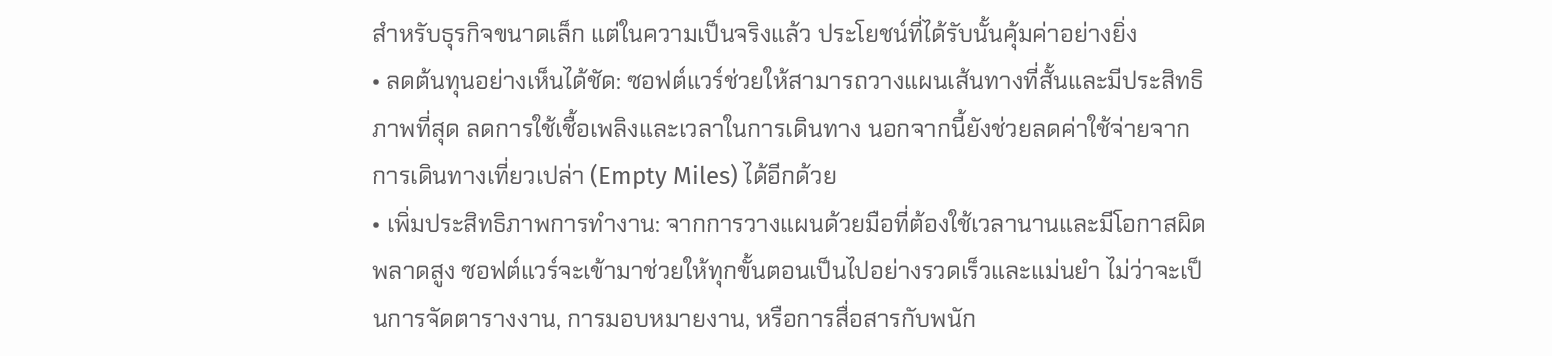สำหรับธุรกิจขนาดเล็ก แต่ในความเป็นจริงแล้ว ประโยชน์ที่ได้รับนั้นคุ้มค่าอย่างยิ่ง
• ลดต้นทุนอย่างเห็นได้ชัด: ซอฟต์แวร์ช่วยให้สามารถวางแผนเส้นทางที่สั้นและมีประสิทธิภาพที่สุด ลดการใช้เชื้อเพลิงและเวลาในการเดินทาง นอกจากนี้ยังช่วยลดค่าใช้จ่ายจากการเดินทางเที่ยวเปล่า (Empty Miles) ได้อีกด้วย
• เพิ่มประสิทธิภาพการทำงาน: จากการวางแผนด้วยมือที่ต้องใช้เวลานานและมีโอกาสผิดพลาดสูง ซอฟต์แวร์จะเข้ามาช่วยให้ทุกขั้นตอนเป็นไปอย่างรวดเร็วและแม่นยำ ไม่ว่าจะเป็นการจัดตารางงาน, การมอบหมายงาน, หรือการสื่อสารกับพนัก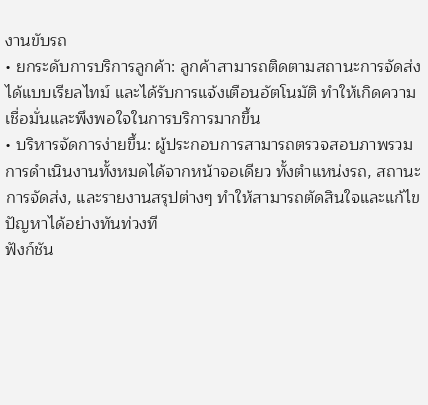งานขับรถ
• ยกระดับการบริการลูกค้า: ลูกค้าสามารถติดตามสถานะการจัดส่งได้แบบเรียลไทม์ และได้รับการแจ้งเตือนอัตโนมัติ ทำให้เกิดความเชื่อมั่นและพึงพอใจในการบริการมากขึ้น
• บริหารจัดการง่ายขึ้น: ผู้ประกอบการสามารถตรวจสอบภาพรวมการดำเนินงานทั้งหมดได้จากหน้าจอเดียว ทั้งตำแหน่งรถ, สถานะการจัดส่ง, และรายงานสรุปต่างๆ ทำให้สามารถตัดสินใจและแก้ไขปัญหาได้อย่างทันท่วงที
ฟังก์ชัน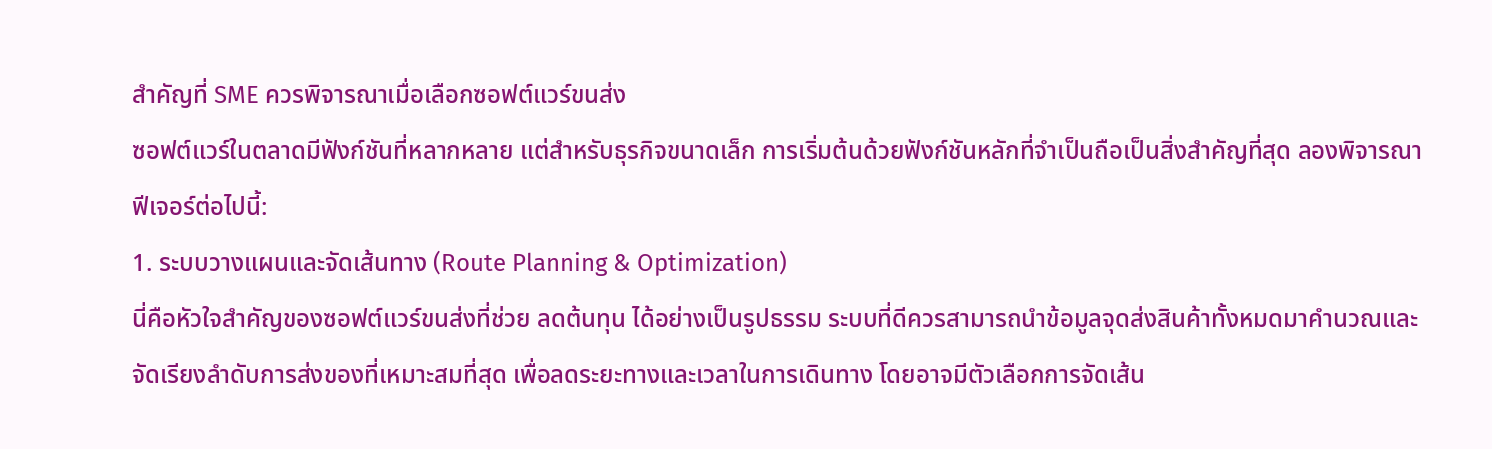สำคัญที่ SME ควรพิจารณาเมื่อเลือกซอฟต์แวร์ขนส่ง
ซอฟต์แวร์ในตลาดมีฟังก์ชันที่หลากหลาย แต่สำหรับธุรกิจขนาดเล็ก การเริ่มต้นด้วยฟังก์ชันหลักที่จำเป็นถือเป็นสิ่งสำคัญที่สุด ลองพิจารณาฟีเจอร์ต่อไปนี้:
1. ระบบวางแผนและจัดเส้นทาง (Route Planning & Optimization)
นี่คือหัวใจสำคัญของซอฟต์แวร์ขนส่งที่ช่วย ลดต้นทุน ได้อย่างเป็นรูปธรรม ระบบที่ดีควรสามารถนำข้อมูลจุดส่งสินค้าทั้งหมดมาคำนวณและจัดเรียงลำดับการส่งของที่เหมาะสมที่สุด เพื่อลดระยะทางและเวลาในการเดินทาง โดยอาจมีตัวเลือกการจัดเส้น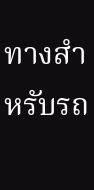ทางสำหรับรถ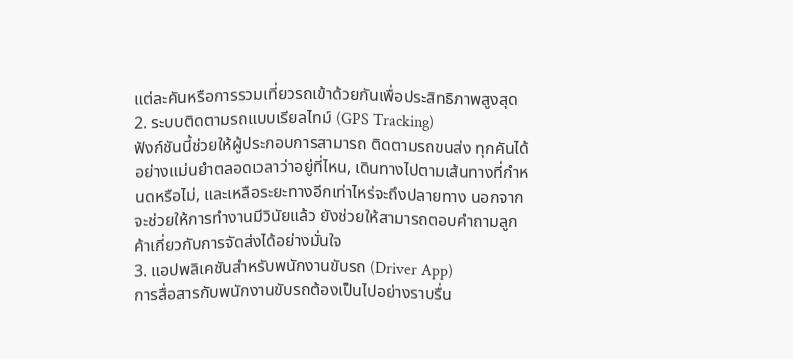แต่ละคันหรือการรวมเที่ยวรถเข้าด้วยกันเพื่อประสิทธิภาพสูงสุด
2. ระบบติดตามรถแบบเรียลไทม์ (GPS Tracking)
ฟังก์ชันนี้ช่วยให้ผู้ประกอบการสามารถ ติดตามรถขนส่ง ทุกคันได้อย่างแม่นยำตลอดเวลาว่าอยู่ที่ไหน, เดินทางไปตามเส้นทางที่กำหนดหรือไม่, และเหลือระยะทางอีกเท่าไหร่จะถึงปลายทาง นอกจากจะช่วยให้การทำงานมีวินัยแล้ว ยังช่วยให้สามารถตอบคำถามลูกค้าเกี่ยวกับการจัดส่งได้อย่างมั่นใจ
3. แอปพลิเคชันสำหรับพนักงานขับรถ (Driver App)
การสื่อสารกับพนักงานขับรถต้องเป็นไปอย่างราบรื่น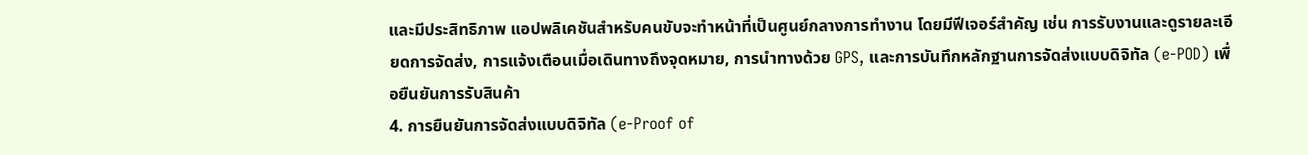และมีประสิทธิภาพ แอปพลิเคชันสำหรับคนขับจะทำหน้าที่เป็นศูนย์กลางการทำงาน โดยมีฟีเจอร์สำคัญ เช่น การรับงานและดูรายละเอียดการจัดส่ง, การแจ้งเตือนเมื่อเดินทางถึงจุดหมาย, การนำทางด้วย GPS, และการบันทึกหลักฐานการจัดส่งแบบดิจิทัล (e-POD) เพื่อยืนยันการรับสินค้า
4. การยืนยันการจัดส่งแบบดิจิทัล (e-Proof of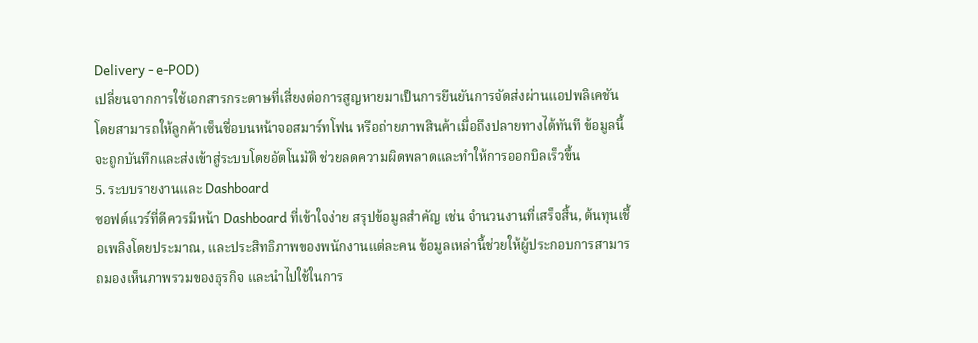Delivery - e-POD)
เปลี่ยนจากการใช้เอกสารกระดาษที่เสี่ยงต่อการสูญหายมาเป็นการยืนยันการจัดส่งผ่านแอปพลิเคชัน โดยสามารถให้ลูกค้าเซ็นชื่อบนหน้าจอสมาร์ทโฟน หรือถ่ายภาพสินค้าเมื่อถึงปลายทางได้ทันที ข้อมูลนี้จะถูกบันทึกและส่งเข้าสู่ระบบโดยอัตโนมัติ ช่วยลดความผิดพลาดและทำให้การออกบิลเร็วขึ้น
5. ระบบรายงานและ Dashboard
ซอฟต์แวร์ที่ดีควรมีหน้า Dashboard ที่เข้าใจง่าย สรุปข้อมูลสำคัญ เช่น จำนวนงานที่เสร็จสิ้น, ต้นทุนเชื้อเพลิงโดยประมาณ, และประสิทธิภาพของพนักงานแต่ละคน ข้อมูลเหล่านี้ช่วยให้ผู้ประกอบการสามารถมองเห็นภาพรวมของธุรกิจ และนำไปใช้ในการ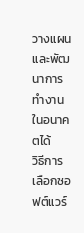วางแผนและพัฒนาการทำงานในอนาคตได้
วิธีการเลือกซอฟต์แวร์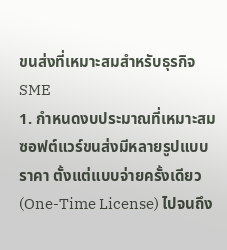ขนส่งที่เหมาะสมสำหรับธุรกิจ SME
1. กำหนดงบประมาณที่เหมาะสม
ซอฟต์แวร์ขนส่งมีหลายรูปแบบราคา ตั้งแต่แบบจ่ายครั้งเดียว (One-Time License) ไปจนถึง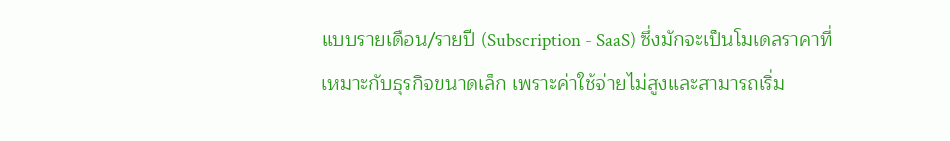แบบรายเดือน/รายปี (Subscription - SaaS) ซึ่งมักจะเป็นโมเดลราคาที่เหมาะกับธุรกิจขนาดเล็ก เพราะค่าใช้จ่ายไม่สูงและสามารถเริ่ม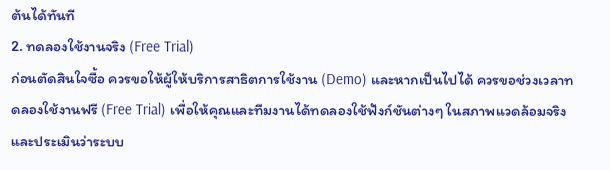ต้นได้ทันที
2. ทดลองใช้งานจริง (Free Trial)
ก่อนตัดสินใจซื้อ ควรขอให้ผู้ให้บริการสาธิตการใช้งาน (Demo) และหากเป็นไปได้ ควรขอช่วงเวลาทดลองใช้งานฟรี (Free Trial) เพื่อให้คุณและทีมงานได้ทดลองใช้ฟังก์ชันต่างๆ ในสภาพแวดล้อมจริงและประเมินว่าระบบ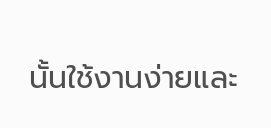นั้นใช้งานง่ายและ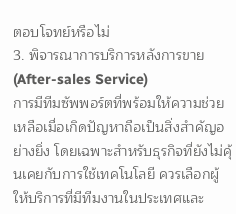ตอบโจทย์หรือไม่
3. พิจารณาการบริการหลังการขาย (After-sales Service)
การมีทีมซัพพอร์ตที่พร้อมให้ความช่วยเหลือเมื่อเกิดปัญหาถือเป็นสิ่งสำคัญอย่างยิ่ง โดยเฉพาะสำหรับธุรกิจที่ยังไม่คุ้นเคยกับการใช้เทคโนโลยี ควรเลือกผู้ให้บริการที่มีทีมงานในประเทศและ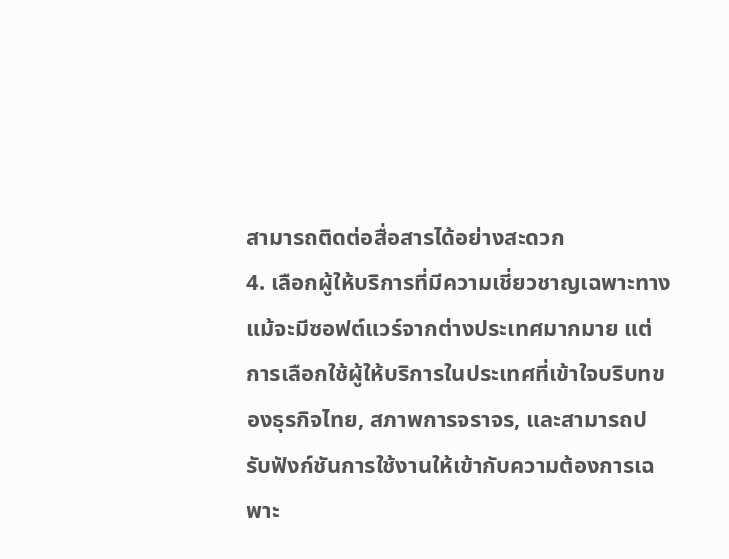สามารถติดต่อสื่อสารได้อย่างสะดวก
4. เลือกผู้ให้บริการที่มีความเชี่ยวชาญเฉพาะทาง
แม้จะมีซอฟต์แวร์จากต่างประเทศมากมาย แต่การเลือกใช้ผู้ให้บริการในประเทศที่เข้าใจบริบทของธุรกิจไทย, สภาพการจราจร, และสามารถปรับฟังก์ชันการใช้งานให้เข้ากับความต้องการเฉพาะ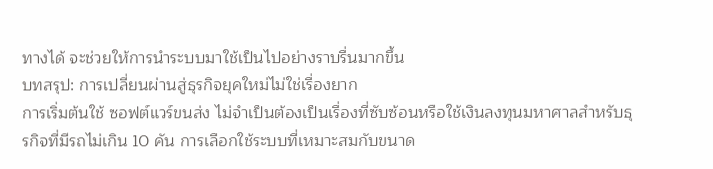ทางได้ จะช่วยให้การนำระบบมาใช้เป็นไปอย่างราบรื่นมากขึ้น
บทสรุป: การเปลี่ยนผ่านสู่ธุรกิจยุคใหม่ไม่ใช่เรื่องยาก
การเริ่มต้นใช้ ซอฟต์แวร์ขนส่ง ไม่จำเป็นต้องเป็นเรื่องที่ซับซ้อนหรือใช้เงินลงทุนมหาศาลสำหรับธุรกิจที่มีรถไม่เกิน 10 คัน การเลือกใช้ระบบที่เหมาะสมกับขนาด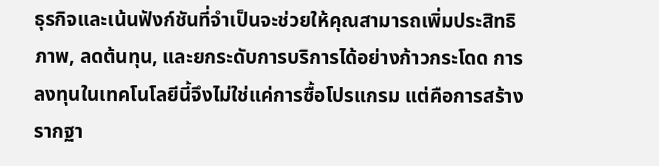ธุรกิจและเน้นฟังก์ชันที่จำเป็นจะช่วยให้คุณสามารถเพิ่มประสิทธิภาพ, ลดต้นทุน, และยกระดับการบริการได้อย่างก้าวกระโดด การลงทุนในเทคโนโลยีนี้จึงไม่ใช่แค่การซื้อโปรแกรม แต่คือการสร้างรากฐา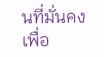นที่มั่นคงเพื่อ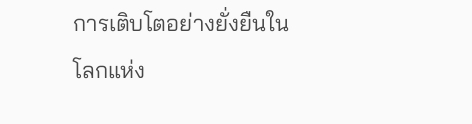การเติบโตอย่างยั่งยืนในโลกแห่ง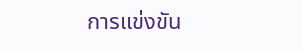การแข่งขัน